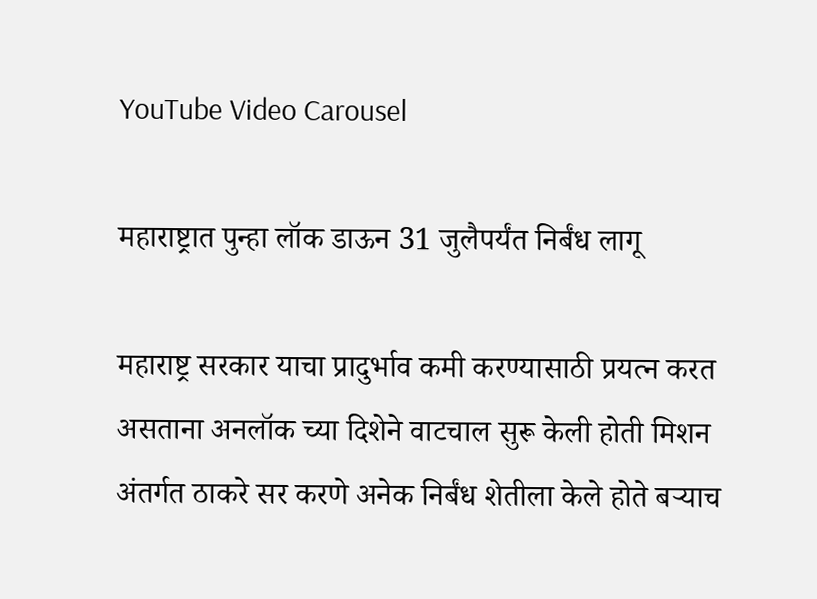YouTube Video Carousel

महाराष्ट्रात पुन्हा लॉक डाऊन 31 जुलैपर्यंत निर्बंध लागू

महाराष्ट्र सरकार याचा प्रादुर्भाव कमी करण्यासाठी प्रयत्न करत असताना अनलॉक च्या दिशेने वाटचाल सुरू केली होती मिशन अंतर्गत ठाकरे सर करणे अनेक निर्बंध शेतीला केले होते बऱ्याच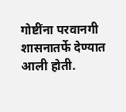गोष्टींना परवानगी शासनातर्फे देण्यात आली होती.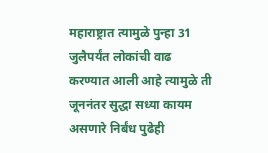महाराष्ट्रात त्यामुळे पुन्हा 31 जुलैपर्यंत लोकांची वाढ करण्यात आली आहे त्यामुळे ती जूननंतर सुद्धा सध्या कायम असणारे निर्बंध पुढेही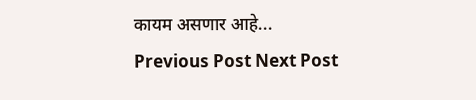कायम असणार आहे...
Previous Post Next Post